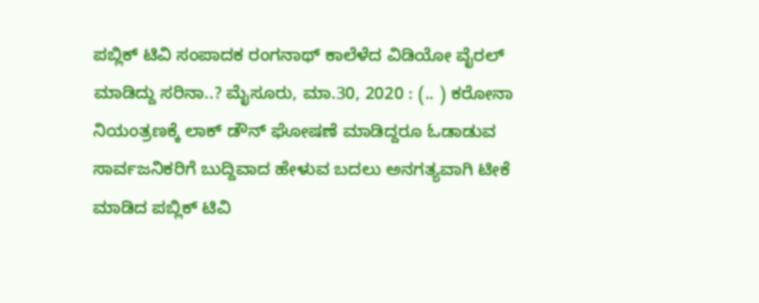ಪಬ್ಲಿಕ್ ಟಿವಿ ಸಂಪಾದಕ ರಂಗನಾಥ್ ಕಾಲೆಳೆದ ವಿಡಿಯೋ ವೈರಲ್ ಮಾಡಿದ್ದು ಸರಿನಾ..? ಮೈಸೂರು, ಮಾ.30, 2020 : (.. ) ಕರೋನಾ ನಿಯಂತ್ರಣಕ್ಕೆ ಲಾಕ್ ಡೌನ್ ಘೋಷಣೆ ಮಾಡಿದ್ದರೂ ಓಡಾಡುವ ಸಾರ್ವಜನಿಕರಿಗೆ ಬುದ್ದಿವಾದ ಹೇಳುವ ಬದಲು‌ ಅನಗತ್ಯವಾಗಿ ಟೀಕೆ ಮಾಡಿದ ಪಬ್ಲಿಕ್ ಟಿವಿ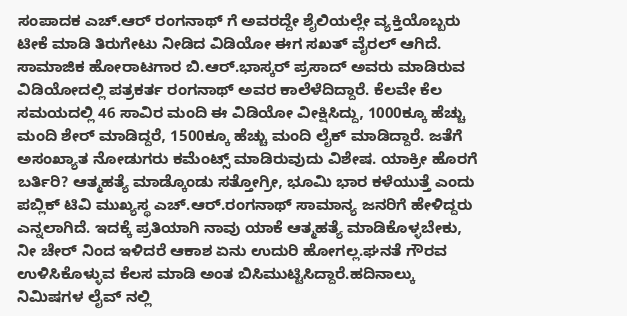ಸಂಪಾದಕ ಎಚ್.ಆರ್ ರಂಗನಾಥ್ ಗೆ ಅವರದ್ದೇ ಶೈಲಿಯಲ್ಲೇ ವ್ಯಕ್ತಿಯೊಬ್ಬರು ಟೀಕೆ ಮಾಡಿ ತಿರುಗೇಟು ನೀಡಿದ ವಿಡಿಯೋ ಈಗ ಸಖತ್ ವೈರಲ್ ಆಗಿದೆ. ಸಾಮಾಜಿಕ ಹೋರಾಟಗಾರ ಬಿ.ಆರ್.ಭಾಸ್ಕರ್ ಪ್ರಸಾದ್ ಅವರು ಮಾಡಿರುವ ವಿಡಿಯೋದಲ್ಲಿ ಪತ್ರಕರ್ತ ರಂಗನಾಥ್ ಅವರ ಕಾಲೆಳೆದಿದ್ದಾರೆ. ಕೆಲವೇ ಕೆಲ ಸಮಯದಲ್ಲಿ 46 ಸಾವಿರ ಮಂದಿ ಈ ವಿಡಿಯೋ ವೀಕ್ಷಿಸಿದ್ದು, 1000ಕ್ಕೂ ಹೆಚ್ಚು ಮಂದಿ ಶೇರ್ ಮಾಡಿದ್ದರೆ, 1500ಕ್ಕೂ ಹೆಚ್ಚು ಮಂದಿ ಲೈಕ್ ಮಾಡಿದ್ದಾರೆ. ಜತೆಗೆ ಅಸಂಖ್ಯಾತ ನೋಡುಗರು ಕಮೆಂಟ್ಸ್ ಮಾಡಿರುವುದು ವಿಶೇಷ. ಯಾಕ್ರೀ ಹೊರಗೆ ಬರ್ತಿರಿ? ಆತ್ಮಹತ್ಯೆ ಮಾಡ್ಕೊಂಡು ಸತ್ತೋಗ್ರೀ, ಭೂಮಿ ಭಾರ ಕಳೆಯುತ್ತೆ ಎಂದು ಪಬ್ಲಿಕ್ ಟಿವಿ‌ ಮುಖ್ಯಸ್ಥ ಎಚ್.ಆರ್.ರಂಗನಾಥ್ ಸಾಮಾನ್ಯ ಜನರಿಗೆ ಹೇಳಿದ್ದರು ಎನ್ನಲಾಗಿದೆ. ಇದಕ್ಕೆ ಪ್ರತಿಯಾಗಿ ನಾವು ಯಾಕೆ ಆತ್ಮಹತ್ಯೆ ಮಾಡಿಕೊಳ್ಳಬೇಕು, ನೀ ಚೇರ್ ನಿಂದ ಇಳಿದರೆ ಆಕಾಶ ಏನು ಉದುರಿ ಹೋಗಲ್ಲ.ಘನತೆ ಗೌರವ ಉಳಿಸಿಕೊಳ್ಳುವ ಕೆಲಸ ಮಾಡಿ ಅಂತ ಬಿಸಿಮುಟ್ಟಿಸಿದ್ದಾರೆ.ಹದಿನಾಲ್ಕು ನಿಮಿಷಗಳ ಲೈವ್ ನಲ್ಲಿ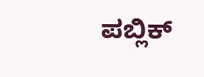ಪಬ್ಲಿಕ್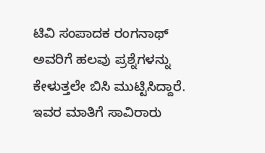ಟಿವಿ ಸಂಪಾದಕ ರಂಗನಾಥ್ ಅವರಿಗೆ ಹಲವು ಪ್ರಶ್ನೆಗಳನ್ನು ಕೇಳುತ್ತಲೇ ಬಿಸಿ ಮುಟ್ಟಿಸಿದ್ದಾರೆ. ಇವರ ಮಾತಿಗೆ ಸಾವಿರಾರು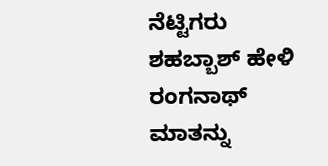ನೆಟ್ಟಿಗರು ಶಹಬ್ಬಾಶ್ ಹೇಳಿ ರಂಗನಾಥ್ ಮಾತನ್ನು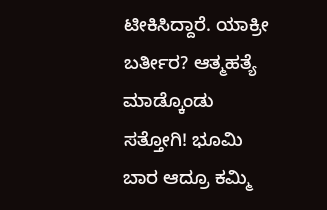ಟೀಕಿಸಿದ್ದಾರೆ. ಯಾಕ್ರೀ ಬರ್ತೀರ? ಆತ್ಮಹತ್ಯೆ ಮಾಡ್ಕೊಂಡು ಸತ್ತೋಗಿ! ಭೂಮಿ ಬಾರ ಆದ್ರೂ ಕಮ್ಮಿ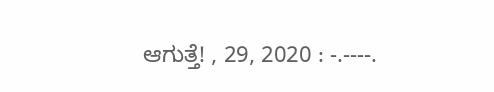ಆಗುತ್ತೆ! , 29, 2020 : -.----.